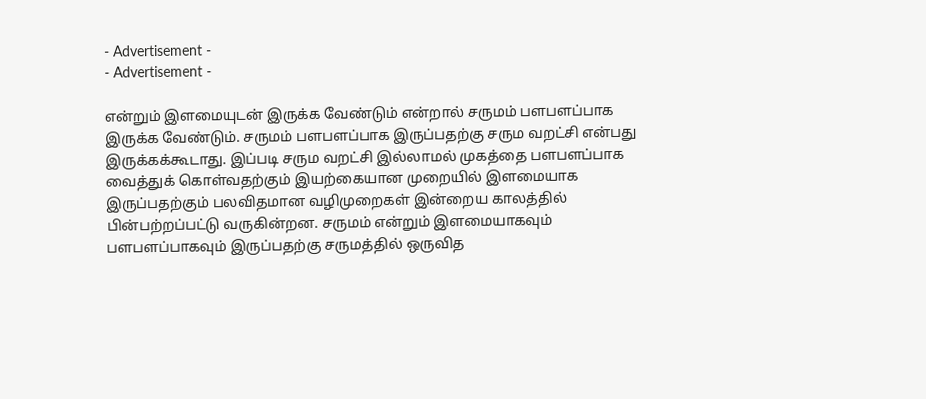- Advertisement -
- Advertisement -

என்றும் இளமையுடன் இருக்க வேண்டும் என்றால் சருமம் பளபளப்பாக இருக்க வேண்டும். சருமம் பளபளப்பாக இருப்பதற்கு சரும வறட்சி என்பது இருக்கக்கூடாது. இப்படி சரும வறட்சி இல்லாமல் முகத்தை பளபளப்பாக வைத்துக் கொள்வதற்கும் இயற்கையான முறையில் இளமையாக இருப்பதற்கும் பலவிதமான வழிமுறைகள் இன்றைய காலத்தில் பின்பற்றப்பட்டு வருகின்றன. சருமம் என்றும் இளமையாகவும் பளபளப்பாகவும் இருப்பதற்கு சருமத்தில் ஒருவித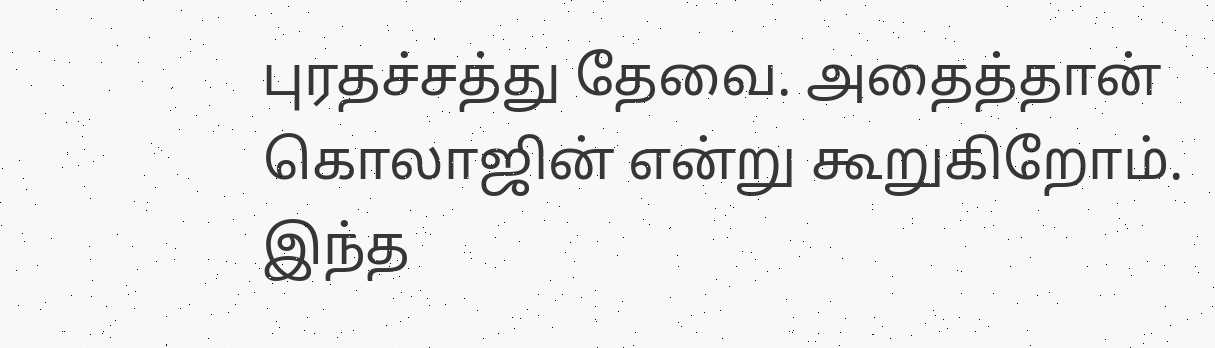புரதச்சத்து தேவை. அதைத்தான் கொலாஜின் என்று கூறுகிறோம். இந்த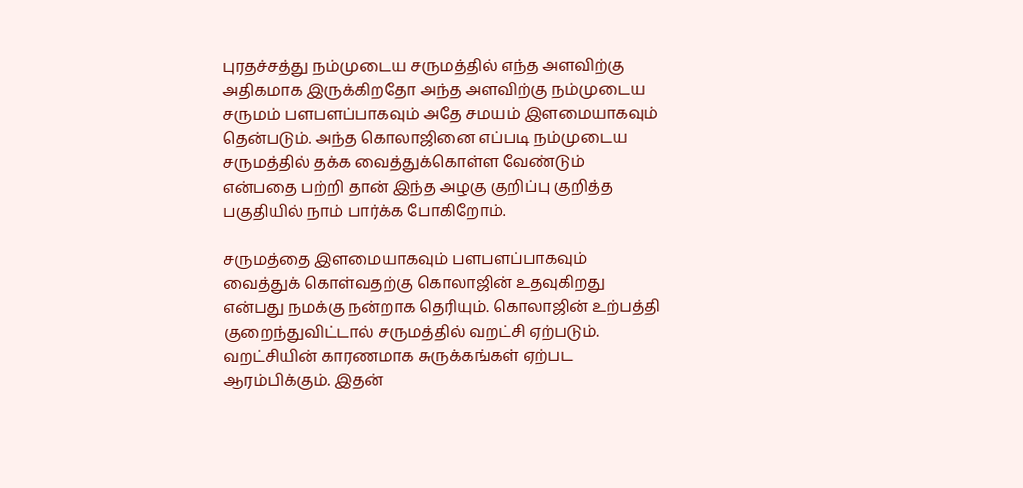புரதச்சத்து நம்முடைய சருமத்தில் எந்த அளவிற்கு அதிகமாக இருக்கிறதோ அந்த அளவிற்கு நம்முடைய சருமம் பளபளப்பாகவும் அதே சமயம் இளமையாகவும் தென்படும். அந்த கொலாஜினை எப்படி நம்முடைய சருமத்தில் தக்க வைத்துக்கொள்ள வேண்டும் என்பதை பற்றி தான் இந்த அழகு குறிப்பு குறித்த பகுதியில் நாம் பார்க்க போகிறோம்.

சருமத்தை இளமையாகவும் பளபளப்பாகவும் வைத்துக் கொள்வதற்கு கொலாஜின் உதவுகிறது என்பது நமக்கு நன்றாக தெரியும். கொலாஜின் உற்பத்தி குறைந்துவிட்டால் சருமத்தில் வறட்சி ஏற்படும். வறட்சியின் காரணமாக சுருக்கங்கள் ஏற்பட ஆரம்பிக்கும். இதன்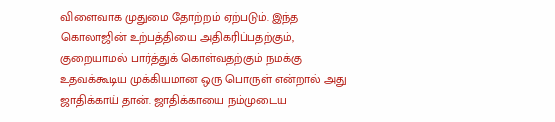விளைவாக முதுமை தோற்றம் ஏற்படும். இந்த கொலாஜின் உற்பத்தியை அதிகரிப்பதற்கும், குறையாமல் பார்த்துக் கொள்வதற்கும் நமக்கு உதவக்கூடிய முக்கியமான ஒரு பொருள் என்றால் அது ஜாதிக்காய் தான். ஜாதிக்காயை நம்முடைய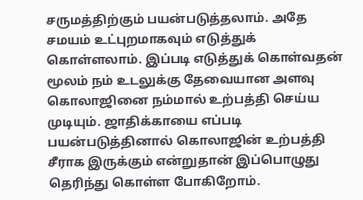சருமத்திற்கும் பயன்படுத்தலாம். அதே சமயம் உட்புறமாகவும் எடுத்துக் கொள்ளலாம். இப்படி எடுத்துக் கொள்வதன் மூலம் நம் உடலுக்கு தேவையான அளவு கொலாஜினை நம்மால் உற்பத்தி செய்ய முடியும். ஜாதிக்காயை எப்படி பயன்படுத்தினால் கொலாஜின் உற்பத்தி சீராக இருக்கும் என்றுதான் இப்பொழுது தெரிந்து கொள்ள போகிறோம்.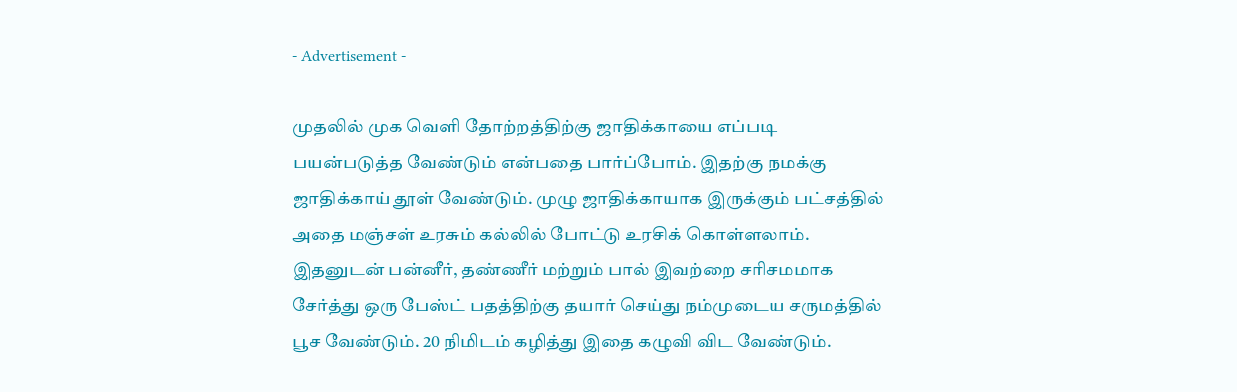- Advertisement -

முதலில் முக வெளி தோற்றத்திற்கு ஜாதிக்காயை எப்படி பயன்படுத்த வேண்டும் என்பதை பார்ப்போம். இதற்கு நமக்கு ஜாதிக்காய் தூள் வேண்டும். முழு ஜாதிக்காயாக இருக்கும் பட்சத்தில் அதை மஞ்சள் உரசும் கல்லில் போட்டு உரசிக் கொள்ளலாம். இதனுடன் பன்னீர், தண்ணீர் மற்றும் பால் இவற்றை சரிசமமாக சேர்த்து ஒரு பேஸ்ட் பதத்திற்கு தயார் செய்து நம்முடைய சருமத்தில் பூச வேண்டும். 20 நிமிடம் கழித்து இதை கழுவி விட வேண்டும்.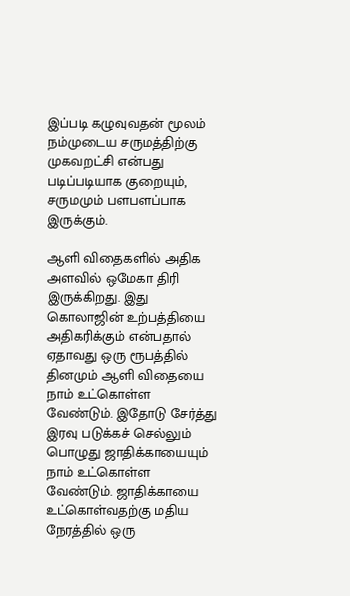இப்படி கழுவுவதன் மூலம் நம்முடைய சருமத்திற்கு முகவறட்சி என்பது படிப்படியாக குறையும், சருமமும் பளபளப்பாக இருக்கும்.

ஆளி விதைகளில் அதிக அளவில் ஒமேகா திரி இருக்கிறது. இது கொலாஜின் உற்பத்தியை அதிகரிக்கும் என்பதால் ஏதாவது ஒரு ரூபத்தில் தினமும் ஆளி விதையை நாம் உட்கொள்ள வேண்டும். இதோடு சேர்த்து இரவு படுக்கச் செல்லும் பொழுது ஜாதிக்காயையும் நாம் உட்கொள்ள வேண்டும். ஜாதிக்காயை உட்கொள்வதற்கு மதிய நேரத்தில் ஒரு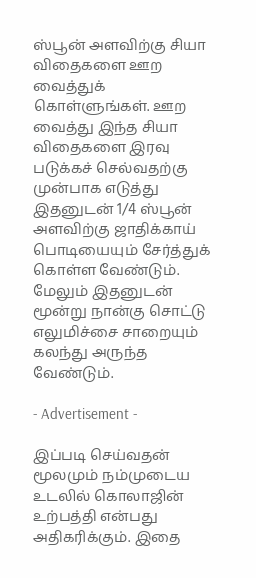ஸ்பூன் அளவிற்கு சியா விதைகளை ஊற வைத்துக் கொள்ளுங்கள். ஊற வைத்து இந்த சியா விதைகளை இரவு படுக்கச் செல்வதற்கு முன்பாக எடுத்து இதனுடன் 1/4 ஸ்பூன் அளவிற்கு ஜாதிக்காய் பொடியையும் சேர்த்துக் கொள்ள வேண்டும். மேலும் இதனுடன் மூன்று நான்கு சொட்டு எலுமிச்சை சாறையும் கலந்து அருந்த வேண்டும்.

- Advertisement -

இப்படி செய்வதன் மூலமும் நம்முடைய உடலில் கொலாஜின் உற்பத்தி என்பது அதிகரிக்கும். இதை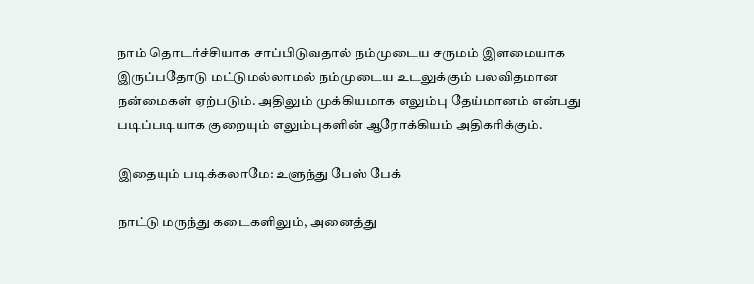நாம் தொடர்ச்சியாக சாப்பிடுவதால் நம்முடைய சருமம் இளமையாக இருப்பதோடு மட்டுமல்லாமல் நம்முடைய உடலுக்கும் பலவிதமான நன்மைகள் ஏற்படும். அதிலும் முக்கியமாக எலும்பு தேய்மானம் என்பது படிப்படியாக குறையும் எலும்புகளின் ஆரோக்கியம் அதிகரிக்கும்.

இதையும் படிக்கலாமே: உளுந்து பேஸ் பேக்

நாட்டு மருந்து கடைகளிலும், அனைத்து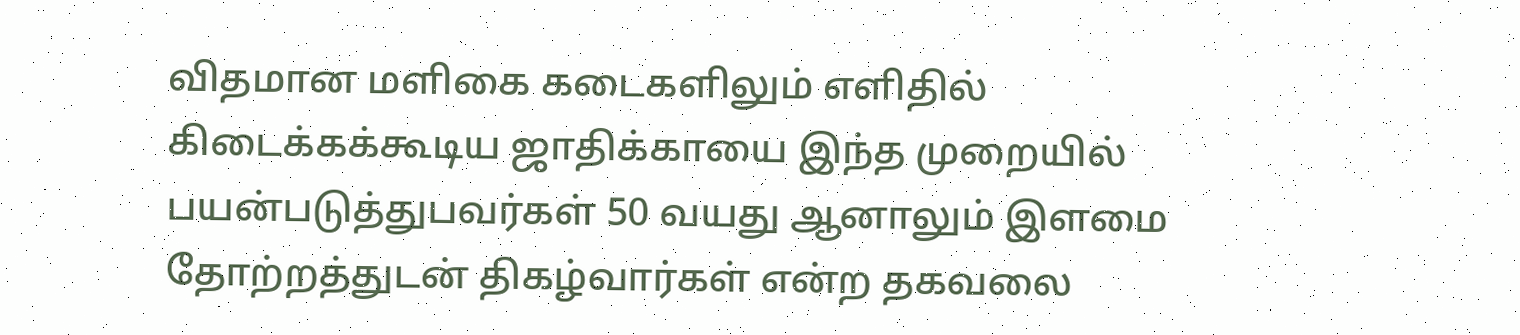விதமான மளிகை கடைகளிலும் எளிதில் கிடைக்கக்கூடிய ஜாதிக்காயை இந்த முறையில் பயன்படுத்துபவர்கள் 50 வயது ஆனாலும் இளமை தோற்றத்துடன் திகழ்வார்கள் என்ற தகவலை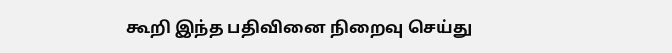கூறி இந்த பதிவினை நிறைவு செய்து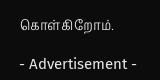கொள்கிறோம்.

- Advertisement -